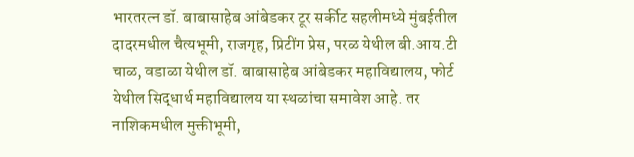भारतरत्न डॉ. बाबासाहेब आंबेडकर टूर सर्कीट सहलीमध्ये मुंबईतील दादरमधील चैत्यभूमी, राजगृह, प्रिटींग प्रेस, परळ येथील बी.आय.टी चाळ, वडाळा येथील डॉ. बाबासाहेब आंबेडकर महाविद्यालय, फोर्ट येथील सिद्धार्थ महाविद्यालय या स्थळांचा समावेश आहे. तर नाशिकमधील मुक्तीभूमी,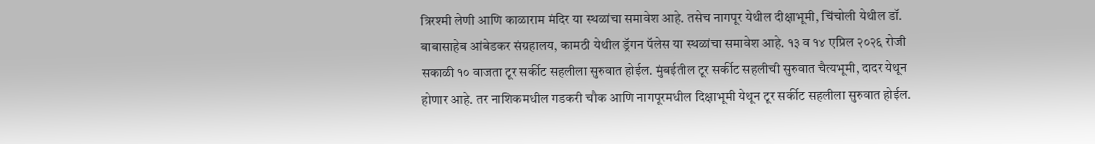त्रिरश्मी लेणी आणि काळाराम मंदिर या स्थळांचा समावेश आहे. तसेच नागपूर येथील दीक्षाभूमी, चिंचोली येथील डॉ. बाबासाहेब आंबेडकर संग्रहालय, कामठी येथील ड्रॅगन पॅलेस या स्थळांचा समावेश आहे. १३ व १४ एप्रिल २०२६ रोजी सकाळी १० वाजता टूर सर्कीट सहलीला सुरुवात होईल. मुंबईतील टूर सर्कीट सहलीची सुरुवात चैत्यभूमी, दादर येथून होणार आहे. तर नाशिकमधील गडकरी चौक आणि नागपूरमधील दिक्षाभूमी येथून टूर सर्कीट सहलीला सुरुवात होईल.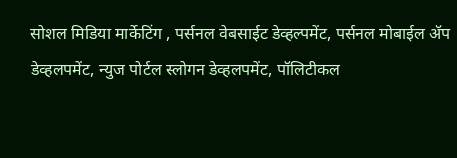सोशल मिडिया मार्केटिंग , पर्सनल वेबसाईट डेव्हल्पमेंट, पर्सनल मोबाईल ॲप डेव्हलपमेंट, न्युज पोर्टल स्लोगन डेव्हलपमेंट, पॉलिटीकल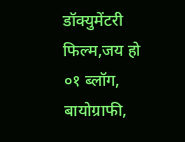डॉक्युमेंटरी फिल्म,जय हो ०१ ब्लॉग, बायोग्राफी,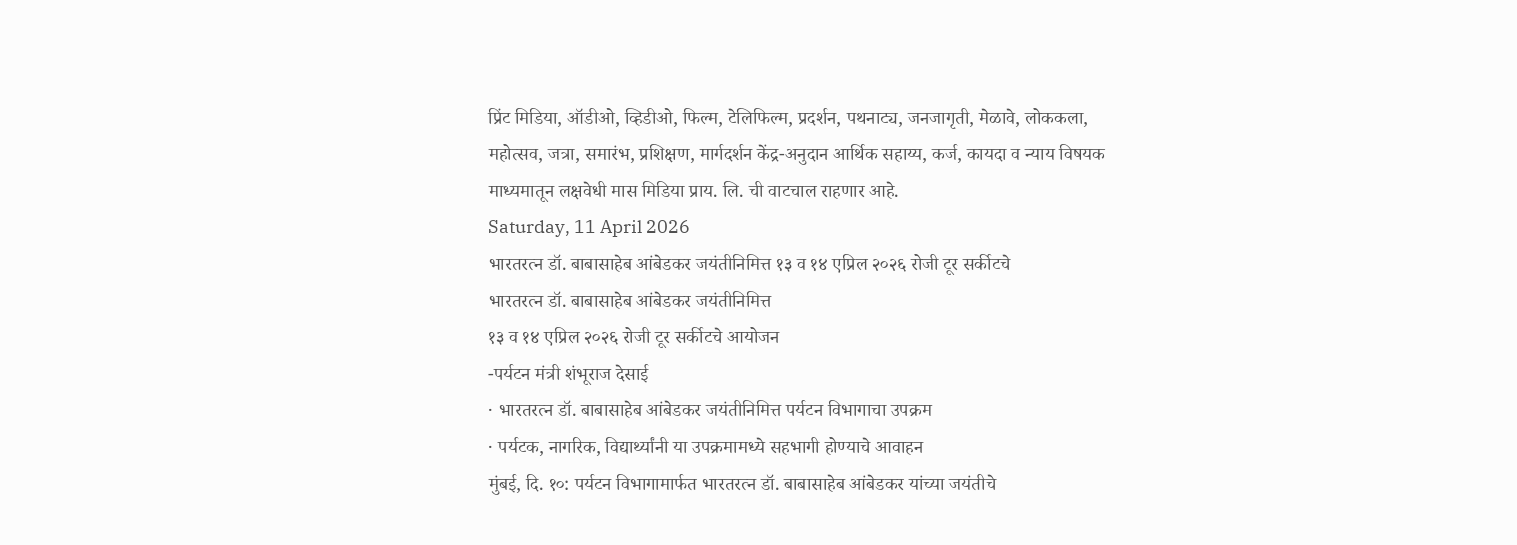प्रिंट मिडिया, ऑडीओ, व्हिडीओ, फिल्म, टेलिफिल्म, प्रदर्शन, पथनाट्य, जनजागृती, मेळावे, लोककला, महोत्सव, जत्रा, समारंभ, प्रशिक्षण, मार्गदर्शन केंद्र-अनुदान आर्थिक सहाय्य, कर्ज, कायदा व न्याय विषयक माध्यमातून लक्षवेधी मास मिडिया प्राय. लि. ची वाटचाल राहणार आहे.
Saturday, 11 April 2026
भारतरत्न डॉ. बाबासाहेब आंबेडकर जयंतीनिमित्त १३ व १४ एप्रिल २०२६ रोजी टूर सर्कीटचे
भारतरत्न डॉ. बाबासाहेब आंबेडकर जयंतीनिमित्त
१३ व १४ एप्रिल २०२६ रोजी टूर सर्कीटचे आयोजन
-पर्यटन मंत्री शंभूराज देसाई
· भारतरत्न डॉ. बाबासाहेब आंबेडकर जयंतीनिमित्त पर्यटन विभागाचा उपक्रम
· पर्यटक, नागरिक, विद्यार्थ्यांनी या उपक्रमामध्ये सहभागी होण्याचे आवाहन
मुंबई, दि. १०: पर्यटन विभागामार्फत भारतरत्न डॉ. बाबासाहेब आंबेडकर यांच्या जयंतीचे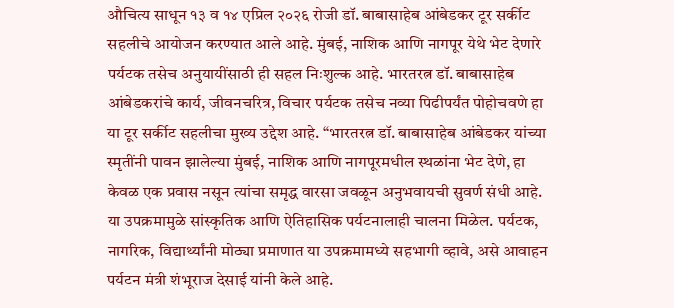औचित्य साधून १३ व १४ एप्रिल २०२६ रोजी डॉ. बाबासाहेब आंबेडकर टूर सर्कीट सहलीचे आयोजन करण्यात आले आहे. मुंबई, नाशिक आणि नागपूर येथे भेट देणारे पर्यटक तसेच अनुयायींसाठी ही सहल निःशुल्क आहे. भारतरत्न डॉ. बाबासाहेब आंबेडकरांचे कार्य, जीवनचरित्र, विचार पर्यटक तसेच नव्या पिढीपर्यंत पोहोचवणे हा या टूर सर्कीट सहलीचा मुख्य उद्देश आहे. “भारतरत्न डॉ. बाबासाहेब आंबेडकर यांच्या स्मृतींनी पावन झालेल्या मुंबई, नाशिक आणि नागपूरमधील स्थळांना भेट देणे, हा केवळ एक प्रवास नसून त्यांचा समृद्ध वारसा जवळून अनुभवायची सुवर्ण संधी आहे. या उपक्रमामुळे सांस्कृतिक आणि ऐतिहासिक पर्यटनालाही चालना मिळेल. पर्यटक, नागरिक, विद्यार्थ्यांनी मोठ्या प्रमाणात या उपक्रमामध्ये सहभागी व्हावे, असे आवाहन पर्यटन मंत्री शंभूराज देसाई यांनी केले आहे.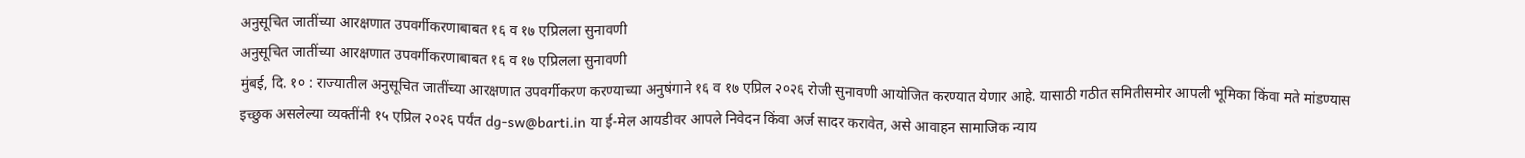अनुसूचित जातींच्या आरक्षणात उपवर्गीकरणाबाबत १६ व १७ एप्रिलला सुनावणी
अनुसूचित जातींच्या आरक्षणात उपवर्गीकरणाबाबत १६ व १७ एप्रिलला सुनावणी
मुंबई, दि. १० : राज्यातील अनुसूचित जातींच्या आरक्षणात उपवर्गीकरण करण्याच्या अनुषंगाने १६ व १७ एप्रिल २०२६ रोजी सुनावणी आयोजित करण्यात येणार आहे. यासाठी गठीत समितीसमोर आपली भूमिका किंवा मते मांडण्यास इच्छुक असलेल्या व्यक्तींनी १५ एप्रिल २०२६ पर्यंत dg-sw@barti.in या ई-मेल आयडीवर आपले निवेदन किंवा अर्ज सादर करावेत, असे आवाहन सामाजिक न्याय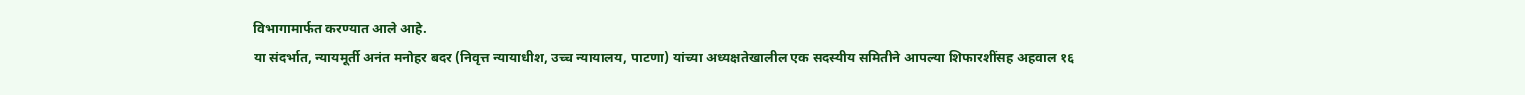विभागामार्फत करण्यात आले आहे.
या संदर्भात, न्यायमूर्ती अनंत मनोहर बदर (निवृत्त न्यायाधीश, उच्च न्यायालय, पाटणा) यांच्या अध्यक्षतेखालील एक सदस्यीय समितीने आपल्या शिफारशींसह अहवाल १६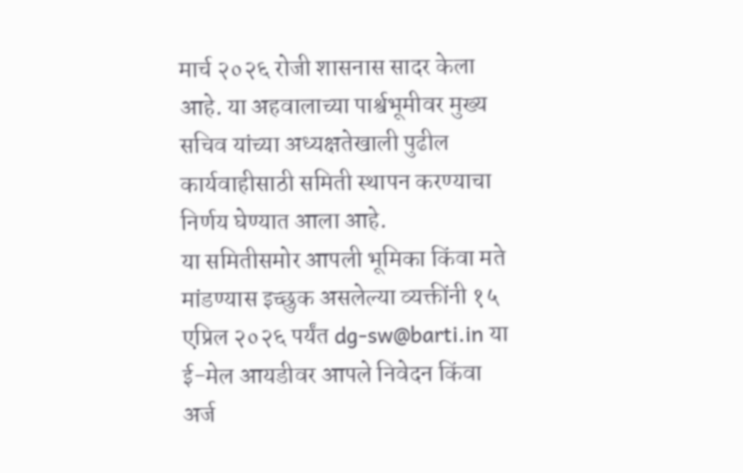मार्च २०२६ रोजी शासनास सादर केला आहे. या अहवालाच्या पार्श्वभूमीवर मुख्य सचिव यांच्या अध्यक्षतेखाली पुढील कार्यवाहीसाठी समिती स्थापन करण्याचा निर्णय घेण्यात आला आहे.
या समितीसमोर आपली भूमिका किंवा मते मांडण्यास इच्छुक असलेल्या व्यक्तींनी १५ एप्रिल २०२६ पर्यंत dg-sw@barti.in या ई-मेल आयडीवर आपले निवेदन किंवा अर्ज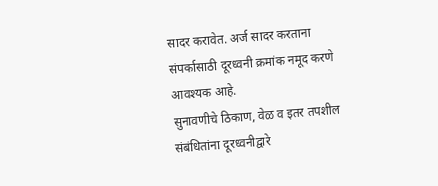सादर करावेत. अर्ज सादर करताना संपर्कासाठी दूरध्वनी क्रमांक नमूद करणे आवश्यक आहे.
सुनावणीचे ठिकाण, वेळ व इतर तपशील संबंधितांना दूरध्वनीद्वारे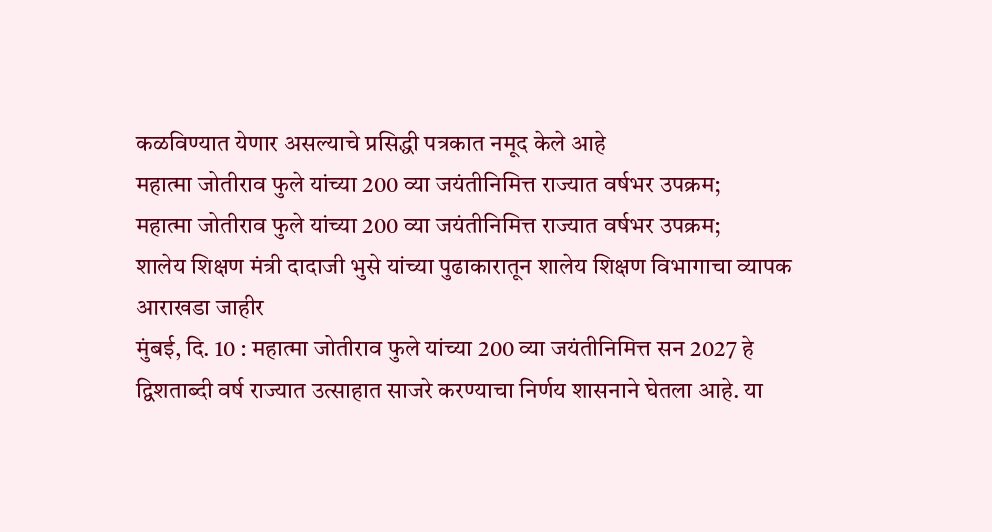कळविण्यात येणार असल्याचे प्रसिद्धी पत्रकात नमूद केले आहे
महात्मा जोतीराव फुले यांच्या 200 व्या जयंतीनिमित्त राज्यात वर्षभर उपक्रम;
महात्मा जोतीराव फुले यांच्या 200 व्या जयंतीनिमित्त राज्यात वर्षभर उपक्रम;
शालेय शिक्षण मंत्री दादाजी भुसे यांच्या पुढाकारातून शालेय शिक्षण विभागाचा व्यापक आराखडा जाहीर
मुंबई, दि. 10 : महात्मा जोतीराव फुले यांच्या 200 व्या जयंतीनिमित्त सन 2027 हे द्विशताब्दी वर्ष राज्यात उत्साहात साजरे करण्याचा निर्णय शासनाने घेतला आहे. या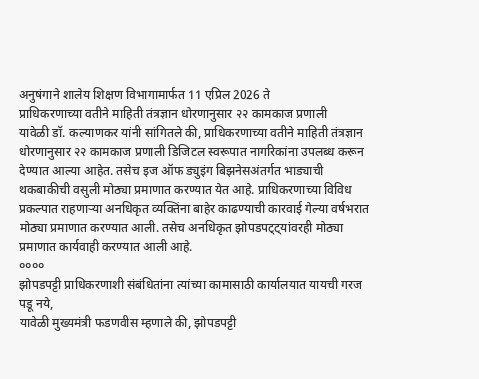अनुषंगाने शालेय शिक्षण विभागामार्फत 11 एप्रिल 2026 ते
प्राधिकरणाच्या वतीने माहिती तंत्रज्ञान धोरणानुसार २२ कामकाज प्रणाली
यावेळी डॉ. कल्याणकर यांनी सांगितले की, प्राधिकरणाच्या वतीने माहिती तंत्रज्ञान धोरणानुसार २२ कामकाज प्रणाली डिजिटल स्वरूपात नागरिकांना उपलब्ध करून देण्यात आल्या आहेत. तसेच इज ऑफ ड्युइंग बिझनेसअंतर्गत भाड्याची थकबाकीची वसुली मोठ्या प्रमाणात करण्यात येत आहे. प्राधिकरणाच्या विविध प्रकल्पात राहणाऱ्या अनधिकृत व्यक्तिंना बाहेर काढण्याची कारवाई गेल्या वर्षभरात मोठ्या प्रमाणात करण्यात आली. तसेच अनधिकृत झोपडपट्ट्यांवरही मोठ्या प्रमाणात कार्यवाही करण्यात आली आहे.
००००
झोपडपट्टी प्राधिकरणाशी संबंधितांना त्यांच्या कामासाठी कार्यालयात यायची गरज पडू नये,
यावेळी मुख्यमंत्री फडणवीस म्हणाले की, झोपडपट्टी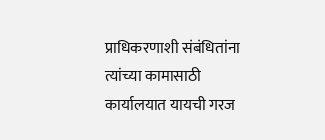प्राधिकरणाशी संबंधितांना त्यांच्या कामासाठी कार्यालयात यायची गरज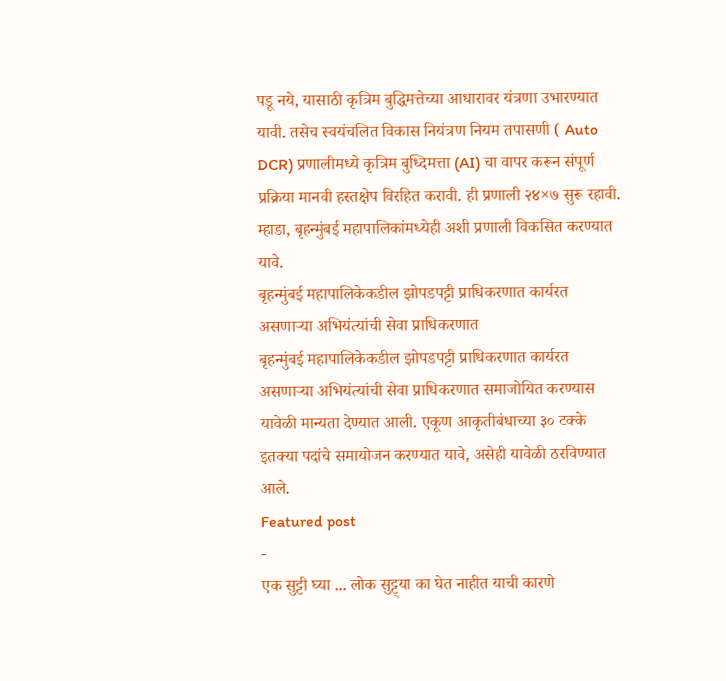पडू नये, यासाठी कृत्रिम बुद्धिमत्तेच्या आधारावर यंत्रणा उभारण्यात यावी. तसेच स्वयंचलित विकास नियंत्रण नियम तपासणी ( Auto DCR) प्रणालीमध्ये कृत्रिम बुध्दिमत्ता (AI) चा वापर करून संपूर्ण प्रक्रिया मानवी हस्तक्षेप विरहित करावी. ही प्रणाली २४×७ सुरू रहावी. म्हाडा, बृहन्मुंबई महापालिकांमध्येही अशी प्रणाली विकसित करण्यात यावे.
बृहन्मुंबई महापालिकेकडील झोपडपट्टी प्राधिकरणात कार्यरत असणाऱ्या अभियंत्यांची सेवा प्राधिकरणात
बृहन्मुंबई महापालिकेकडील झोपडपट्टी प्राधिकरणात कार्यरत असणाऱ्या अभियंत्यांची सेवा प्राधिकरणात समाजोयित करण्यास यावेळी मान्यता देण्यात आली. एकूण आकृतीबंधाच्या ३० टक्के इतक्या पदांचे समायोजन करण्यात यावे, असेही यावेळी ठरविण्यात आले.
Featured post
-
एक सुट्टी घ्या ... लोक सुट्ट्या का घेत नाहीत याची कारणे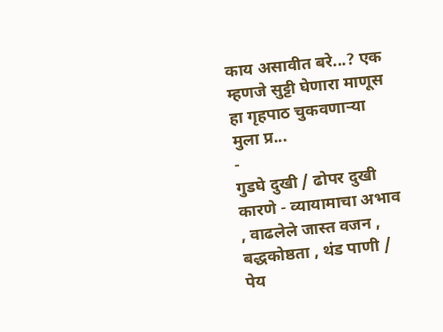काय असावीत बरे...? एक म्हणजे सुट्टी घेणारा माणूस हा गृहपाठ चुकवणाऱ्या मुला प्र...
-
गुडघे दुखी / ढोपर दुखी कारणे - व्यायामाचा अभाव , वाढलेले जास्त वजन , बद्धकोष्ठता , थंड पाणी / पेय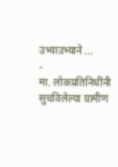उभ्याउभ्याने ...
-
मा. लोकप्रतिनिधींनी सुचविलेल्या ग्रामीण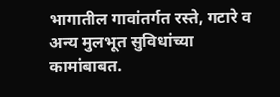भागातील गावांतर्गत रस्ते, गटारे व अन्य मुलभूत सुविधांच्या कामांबाबत.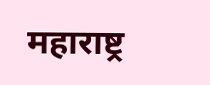महाराष्ट्र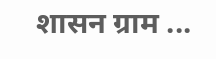शासन ग्राम ...